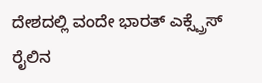ದೇಶದಲ್ಲಿ ವಂದೇ ಭಾರತ್ ಎಕ್ಸ್ಪ್ರೆಸ್ ರೈಲಿನ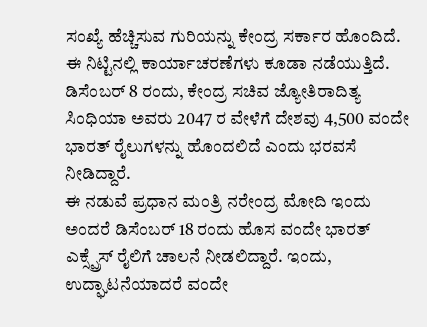ಸಂಖ್ಯೆ ಹೆಚ್ಚಿಸುವ ಗುರಿಯನ್ನು ಕೇಂದ್ರ ಸರ್ಕಾರ ಹೊಂದಿದೆ. ಈ ನಿಟ್ಟಿನಲ್ಲಿ ಕಾರ್ಯಾಚರಣೆಗಳು ಕೂಡಾ ನಡೆಯುತ್ತಿದೆ. ಡಿಸೆಂಬರ್ 8 ರಂದು, ಕೇಂದ್ರ ಸಚಿವ ಜ್ಯೋತಿರಾದಿತ್ಯ ಸಿಂಧಿಯಾ ಅವರು 2047 ರ ವೇಳೆಗೆ ದೇಶವು 4,500 ವಂದೇ ಭಾರತ್ ರೈಲುಗಳನ್ನು ಹೊಂದಲಿದೆ ಎಂದು ಭರವಸೆ ನೀಡಿದ್ದಾರೆ.
ಈ ನಡುವೆ ಪ್ರಧಾನ ಮಂತ್ರಿ ನರೇಂದ್ರ ಮೋದಿ ಇಂದು ಅಂದರೆ ಡಿಸೆಂಬರ್ 18 ರಂದು ಹೊಸ ವಂದೇ ಭಾರತ್ ಎಕ್ಸ್ಪ್ರೆಸ್ ರೈಲಿಗೆ ಚಾಲನೆ ನೀಡಲಿದ್ದಾರೆ. ಇಂದು, ಉದ್ಘಾಟನೆಯಾದರೆ ವಂದೇ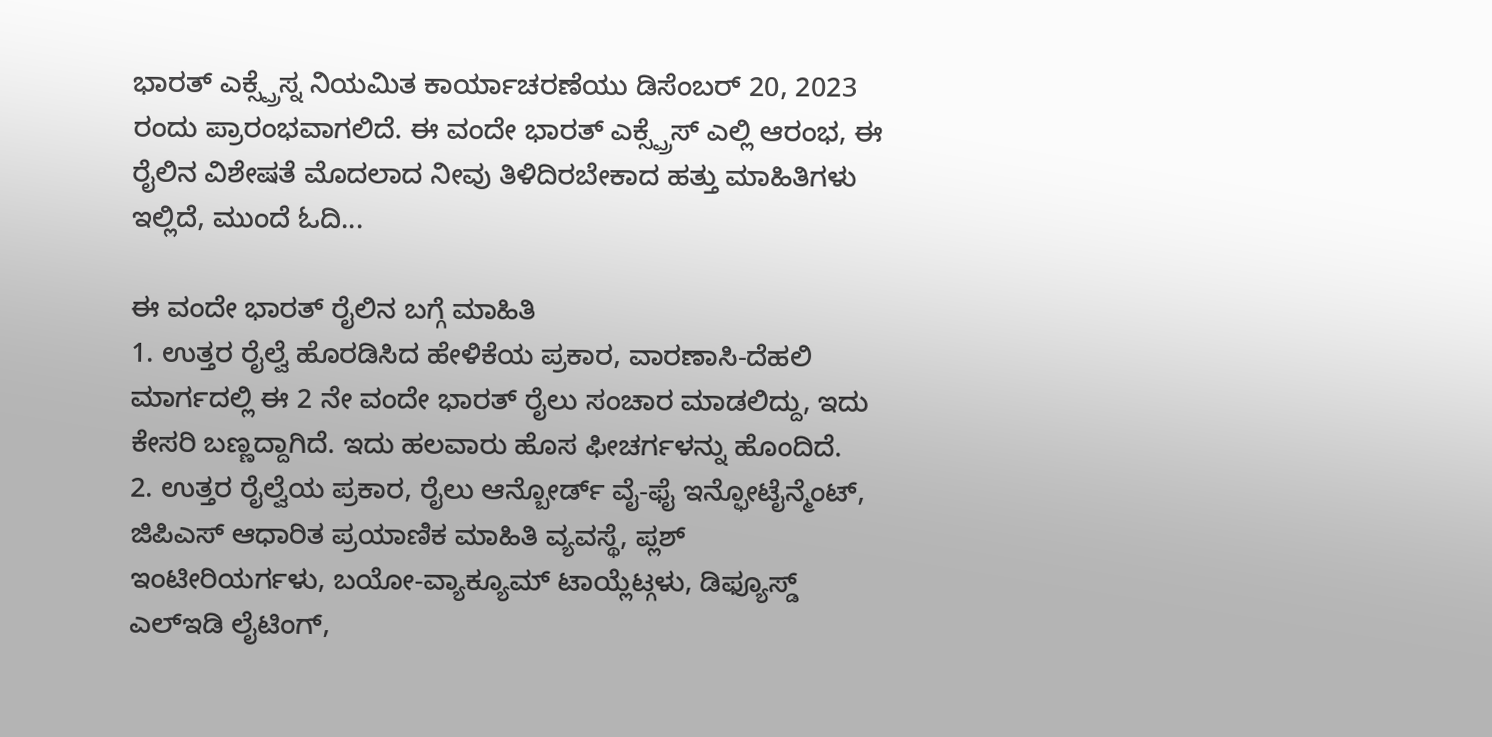ಭಾರತ್ ಎಕ್ಸ್ಪ್ರೆಸ್ನ ನಿಯಮಿತ ಕಾರ್ಯಾಚರಣೆಯು ಡಿಸೆಂಬರ್ 20, 2023 ರಂದು ಪ್ರಾರಂಭವಾಗಲಿದೆ. ಈ ವಂದೇ ಭಾರತ್ ಎಕ್ಸ್ಪ್ರೆಸ್ ಎಲ್ಲಿ ಆರಂಭ, ಈ ರೈಲಿನ ವಿಶೇಷತೆ ಮೊದಲಾದ ನೀವು ತಿಳಿದಿರಬೇಕಾದ ಹತ್ತು ಮಾಹಿತಿಗಳು ಇಲ್ಲಿದೆ, ಮುಂದೆ ಓದಿ...

ಈ ವಂದೇ ಭಾರತ್ ರೈಲಿನ ಬಗ್ಗೆ ಮಾಹಿತಿ
1. ಉತ್ತರ ರೈಲ್ವೆ ಹೊರಡಿಸಿದ ಹೇಳಿಕೆಯ ಪ್ರಕಾರ, ವಾರಣಾಸಿ-ದೆಹಲಿ ಮಾರ್ಗದಲ್ಲಿ ಈ 2 ನೇ ವಂದೇ ಭಾರತ್ ರೈಲು ಸಂಚಾರ ಮಾಡಲಿದ್ದು, ಇದು ಕೇಸರಿ ಬಣ್ಣದ್ದಾಗಿದೆ. ಇದು ಹಲವಾರು ಹೊಸ ಫೀಚರ್ಗಳನ್ನು ಹೊಂದಿದೆ.
2. ಉತ್ತರ ರೈಲ್ವೆಯ ಪ್ರಕಾರ, ರೈಲು ಆನ್ಬೋರ್ಡ್ ವೈ-ಫೈ ಇನ್ಫೋಟೈನ್ಮೆಂಟ್, ಜಿಪಿಎಸ್ ಆಧಾರಿತ ಪ್ರಯಾಣಿಕ ಮಾಹಿತಿ ವ್ಯವಸ್ಥೆ, ಪ್ಲಶ್ ಇಂಟೀರಿಯರ್ಗಳು, ಬಯೋ-ವ್ಯಾಕ್ಯೂಮ್ ಟಾಯ್ಲೆಟ್ಗಳು, ಡಿಫ್ಯೂಸ್ಡ್ ಎಲ್ಇಡಿ ಲೈಟಿಂಗ್,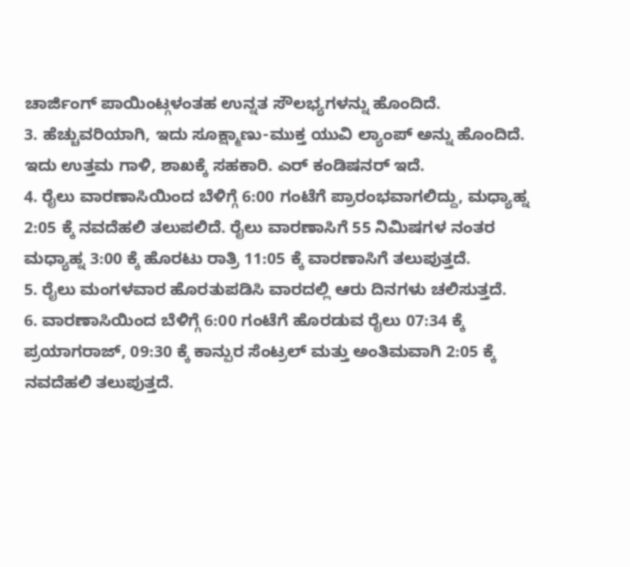ಚಾರ್ಜಿಂಗ್ ಪಾಯಿಂಟ್ಗಳಂತಹ ಉನ್ನತ ಸೌಲಭ್ಯಗಳನ್ನು ಹೊಂದಿದೆ.
3. ಹೆಚ್ಚುವರಿಯಾಗಿ, ಇದು ಸೂಕ್ಷ್ಮಾಣು-ಮುಕ್ತ ಯುವಿ ಲ್ಯಾಂಪ್ ಅನ್ನು ಹೊಂದಿದೆ. ಇದು ಉತ್ತಮ ಗಾಳಿ, ಶಾಖಕ್ಕೆ ಸಹಕಾರಿ. ಎರ್ ಕಂಡಿಷನರ್ ಇದೆ.
4. ರೈಲು ವಾರಣಾಸಿಯಿಂದ ಬೆಳಿಗ್ಗೆ 6:00 ಗಂಟೆಗೆ ಪ್ರಾರಂಭವಾಗಲಿದ್ದು, ಮಧ್ಯಾಹ್ನ 2:05 ಕ್ಕೆ ನವದೆಹಲಿ ತಲುಪಲಿದೆ. ರೈಲು ವಾರಣಾಸಿಗೆ 55 ನಿಮಿಷಗಳ ನಂತರ ಮಧ್ಯಾಹ್ನ 3:00 ಕ್ಕೆ ಹೊರಟು ರಾತ್ರಿ 11:05 ಕ್ಕೆ ವಾರಣಾಸಿಗೆ ತಲುಪುತ್ತದೆ.
5. ರೈಲು ಮಂಗಳವಾರ ಹೊರತುಪಡಿಸಿ ವಾರದಲ್ಲಿ ಆರು ದಿನಗಳು ಚಲಿಸುತ್ತದೆ.
6. ವಾರಣಾಸಿಯಿಂದ ಬೆಳಿಗ್ಗೆ 6:00 ಗಂಟೆಗೆ ಹೊರಡುವ ರೈಲು 07:34 ಕ್ಕೆ ಪ್ರಯಾಗರಾಜ್, 09:30 ಕ್ಕೆ ಕಾನ್ಪುರ ಸೆಂಟ್ರಲ್ ಮತ್ತು ಅಂತಿಮವಾಗಿ 2:05 ಕ್ಕೆ ನವದೆಹಲಿ ತಲುಪುತ್ತದೆ.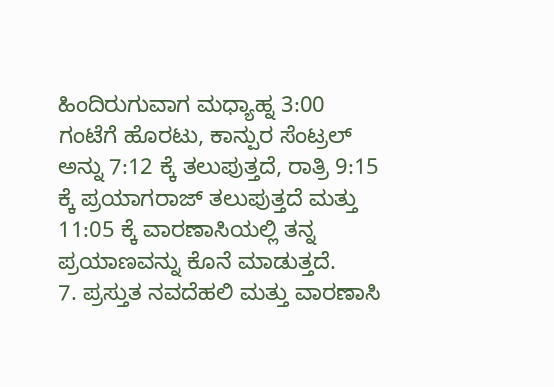ಹಿಂದಿರುಗುವಾಗ ಮಧ್ಯಾಹ್ನ 3:00 ಗಂಟೆಗೆ ಹೊರಟು, ಕಾನ್ಪುರ ಸೆಂಟ್ರಲ್ ಅನ್ನು 7:12 ಕ್ಕೆ ತಲುಪುತ್ತದೆ, ರಾತ್ರಿ 9:15 ಕ್ಕೆ ಪ್ರಯಾಗರಾಜ್ ತಲುಪುತ್ತದೆ ಮತ್ತು 11:05 ಕ್ಕೆ ವಾರಣಾಸಿಯಲ್ಲಿ ತನ್ನ ಪ್ರಯಾಣವನ್ನು ಕೊನೆ ಮಾಡುತ್ತದೆ.
7. ಪ್ರಸ್ತುತ ನವದೆಹಲಿ ಮತ್ತು ವಾರಣಾಸಿ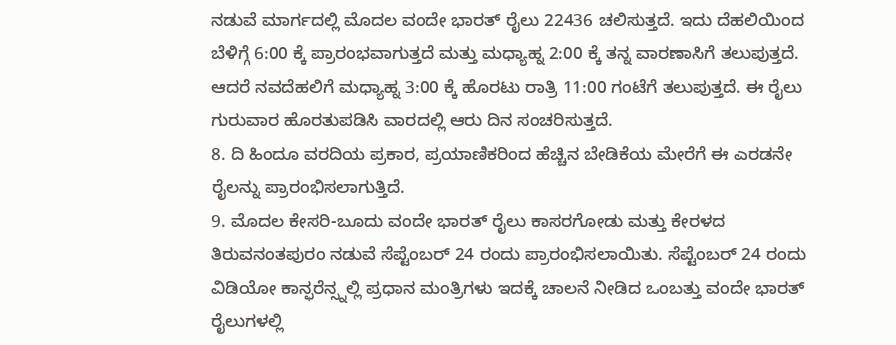ನಡುವೆ ಮಾರ್ಗದಲ್ಲಿ ಮೊದಲ ವಂದೇ ಭಾರತ್ ರೈಲು 22436 ಚಲಿಸುತ್ತದೆ. ಇದು ದೆಹಲಿಯಿಂದ ಬೆಳಿಗ್ಗೆ 6:00 ಕ್ಕೆ ಪ್ರಾರಂಭವಾಗುತ್ತದೆ ಮತ್ತು ಮಧ್ಯಾಹ್ನ 2:00 ಕ್ಕೆ ತನ್ನ ವಾರಣಾಸಿಗೆ ತಲುಪುತ್ತದೆ. ಆದರೆ ನವದೆಹಲಿಗೆ ಮಧ್ಯಾಹ್ನ 3:00 ಕ್ಕೆ ಹೊರಟು ರಾತ್ರಿ 11:00 ಗಂಟೆಗೆ ತಲುಪುತ್ತದೆ. ಈ ರೈಲು ಗುರುವಾರ ಹೊರತುಪಡಿಸಿ ವಾರದಲ್ಲಿ ಆರು ದಿನ ಸಂಚರಿಸುತ್ತದೆ.
8. ದಿ ಹಿಂದೂ ವರದಿಯ ಪ್ರಕಾರ, ಪ್ರಯಾಣಿಕರಿಂದ ಹೆಚ್ಚಿನ ಬೇಡಿಕೆಯ ಮೇರೆಗೆ ಈ ಎರಡನೇ ರೈಲನ್ನು ಪ್ರಾರಂಭಿಸಲಾಗುತ್ತಿದೆ.
9. ಮೊದಲ ಕೇಸರಿ-ಬೂದು ವಂದೇ ಭಾರತ್ ರೈಲು ಕಾಸರಗೋಡು ಮತ್ತು ಕೇರಳದ ತಿರುವನಂತಪುರಂ ನಡುವೆ ಸೆಪ್ಟೆಂಬರ್ 24 ರಂದು ಪ್ರಾರಂಭಿಸಲಾಯಿತು. ಸೆಪ್ಟೆಂಬರ್ 24 ರಂದು ವಿಡಿಯೋ ಕಾನ್ಫರೆನ್ಸ್ನಲ್ಲಿ ಪ್ರಧಾನ ಮಂತ್ರಿಗಳು ಇದಕ್ಕೆ ಚಾಲನೆ ನೀಡಿದ ಒಂಬತ್ತು ವಂದೇ ಭಾರತ್ ರೈಲುಗಳಲ್ಲಿ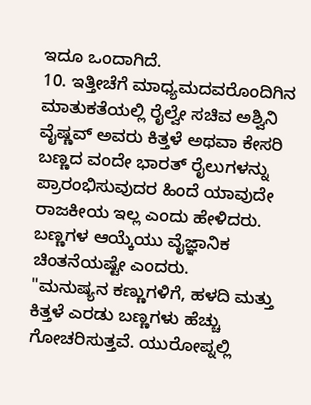ಇದೂ ಒಂದಾಗಿದೆ.
10. ಇತ್ತೀಚೆಗೆ ಮಾಧ್ಯಮದವರೊಂದಿಗಿನ ಮಾತುಕತೆಯಲ್ಲಿ ರೈಲ್ವೇ ಸಚಿವ ಅಶ್ವಿನಿ ವೈಷ್ಣವ್ ಅವರು ಕಿತ್ತಳೆ ಅಥವಾ ಕೇಸರಿ ಬಣ್ಣದ ವಂದೇ ಭಾರತ್ ರೈಲುಗಳನ್ನು ಪ್ರಾರಂಭಿಸುವುದರ ಹಿಂದೆ ಯಾವುದೇ ರಾಜಕೀಯ ಇಲ್ಲ ಎಂದು ಹೇಳಿದರು. ಬಣ್ಣಗಳ ಆಯ್ಕೆಯು ವೈಜ್ಞಾನಿಕ ಚಿಂತನೆಯಷ್ಟೇ ಎಂದರು.
"ಮನುಷ್ಯನ ಕಣ್ಣುಗಳಿಗೆ, ಹಳದಿ ಮತ್ತು ಕಿತ್ತಳೆ ಎರಡು ಬಣ್ಣಗಳು ಹೆಚ್ಚು ಗೋಚರಿಸುತ್ತವೆ. ಯುರೋಪ್ನಲ್ಲಿ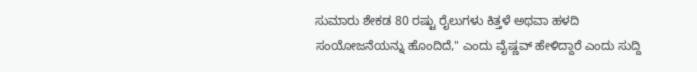ಸುಮಾರು ಶೇಕಡ 80 ರಷ್ಟು ರೈಲುಗಳು ಕಿತ್ತಳೆ ಅಥವಾ ಹಳದಿ ಸಂಯೋಜನೆಯನ್ನು ಹೊಂದಿದೆ," ಎಂದು ವೈಷ್ಣವ್ ಹೇಳಿದ್ದಾರೆ ಎಂದು ಸುದ್ದಿ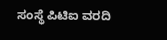ಸಂಸ್ಥೆ ಪಿಟಿಐ ವರದಿ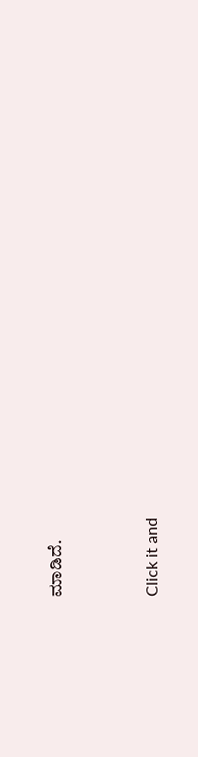ಮಾಡಿದೆ.


Click it and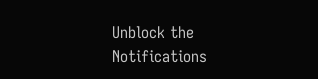Unblock the Notifications